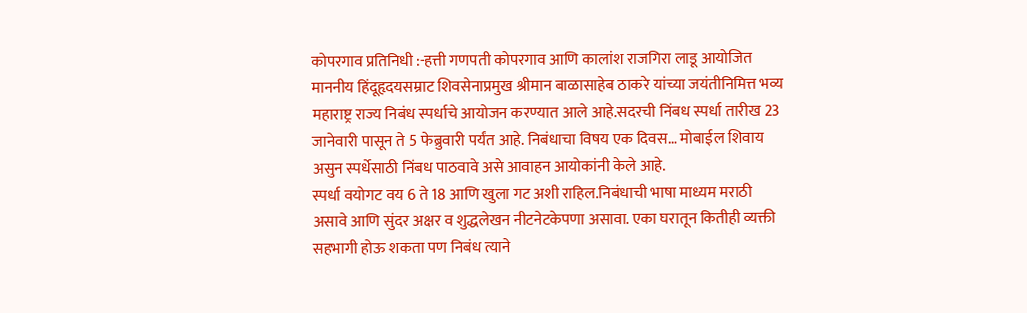कोपरगाव प्रतिनिधी :-हत्ती गणपती कोपरगाव आणि कालांश राजगिरा लाडू आयोजित माननीय हिंदूहृदयसम्राट शिवसेनाप्रमुख श्रीमान बाळासाहेब ठाकरे यांच्या जयंतीनिमित्त भव्य महाराष्ट्र राज्य निबंध स्पर्धाचे आयोजन करण्यात आले आहे.सदरची निंबध स्पर्धा तारीख 23 जानेवारी पासून ते 5 फेब्रुवारी पर्यंत आहे. निबंधाचा विषय एक दिवस… मोबाईल शिवाय असुन स्पर्धेसाठी निंबध पाठवावे असे आवाहन आयोकांनी केले आहे.
स्पर्धा वयोगट वय 6 ते 18 आणि खुला गट अशी राहिल.निबंधाची भाषा माध्यम मराठी असावे आणि सुंदर अक्षर व शुद्धलेखन नीटनेटकेपणा असावा. एका घरातून कितीही व्यक्ती सहभागी होऊ शकता पण निबंध त्याने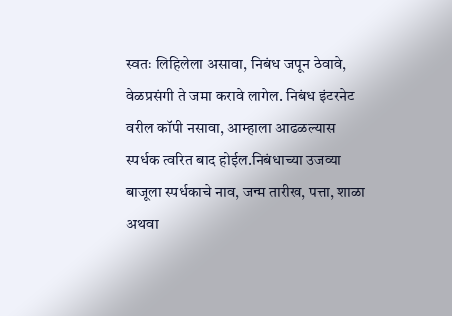स्वतः लिहिलेला असावा, निबंध जपून ठेवावे, वेळप्रसंगी ते जमा करावे लागेल. निबंध इंटरनेट वरील कॉपी नसावा, आम्हाला आढळल्यास स्पर्धक त्वरित बाद होईल.निबंधाच्या उजव्या बाजूला स्पर्धकाचे नाव, जन्म तारीख, पत्ता, शाळा अथवा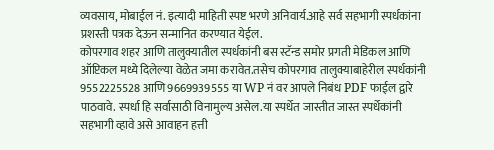व्यवसाय, मोबाईल नं. इत्यादी माहिती स्पष्ट भरणे अनिवार्य.आहे सर्व सहभागी स्पर्धकांना प्रशस्ती पत्रक देऊन सन्मानित करण्यात येईल.
कोपरगाव शहर आणि तालुक्यातील स्पर्धकांनी बस स्टॅन्ड समोर प्रगती मेडिकल आणि ऑप्टिकल मध्ये दिलेल्या वेळेत जमा करावेत.तसेच कोपरगाव तालुक्याबाहेरील स्पर्धकांनी 9552225528 आणि 9669939555 या WP नं वर आपले निबंध PDF फाईल द्वारे पाठवावे. स्पर्धा हि सर्वासाठी विनामुल्य असेल.या स्पर्धेत जास्तीत जास्त स्पर्धेकांनी सहभागी व्हावे असे आवाहन हत्ती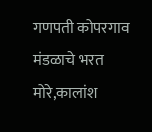गणपती कोपरगाव मंडळाचे भरत मोरे,कालांश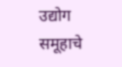उद्योग समूहाचे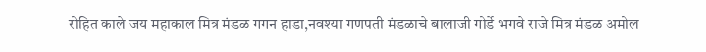रोहित काले जय महाकाल मित्र मंडळ गगन हाडा,नवश्या गणपती मंडळाचे बालाजी गोर्डे भगवे राजे मित्र मंडळ अमोल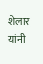शेलार यांनी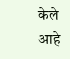केले आहे